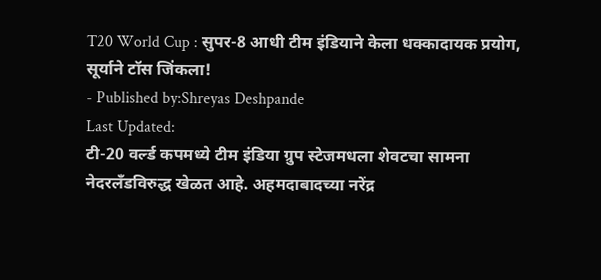T20 World Cup : सुपर-8 आधी टीम इंडियाने केला धक्कादायक प्रयोग, सूर्याने टॉस जिंकला!
- Published by:Shreyas Deshpande
Last Updated:
टी-20 वर्ल्ड कपमध्ये टीम इंडिया ग्रुप स्टेजमधला शेवटचा सामना नेदरलँडविरुद्ध खेळत आहे. अहमदाबादच्या नरेंद्र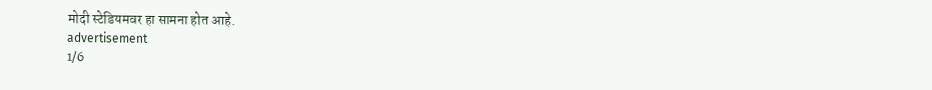मोदी स्टेडियमवर हा सामना होत आहे.
advertisement
1/6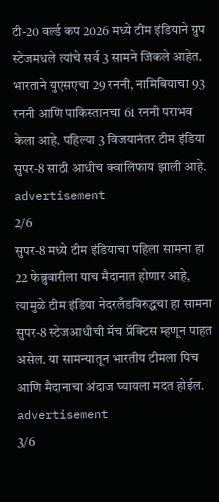टी-20 वर्ल्ड कप 2026 मध्ये टीम इंडियाने ग्रुप स्टेजमधले त्यांचे सर्व 3 सामने जिंकले आहेत. भारताने युएसएचा 29 रननी, नामिबियाचा 93 रननी आणि पाकिस्तानचा 61 रननी पराभव केला आहे. पहिल्या 3 विजयानंतर टीम इंडिया सुपर-8 साठी आधीच क्वालिफाय झाली आहे.
advertisement
2/6
सुपर-8 मध्ये टीम इंडियाचा पहिला सामना हा 22 फेब्रुवारीला याच मैदानात होणार आहे, त्यामुळे टीम इंडिया नेदरलँडविरुद्धचा हा सामना सुपर-8 स्टेजआधीची मॅच प्रॅक्टिस म्हणून पाहत असेल. या सामन्यातून भारतीय टीमला पिच आणि मैदानाचा अंदाज घ्यायला मदत होईल.
advertisement
3/6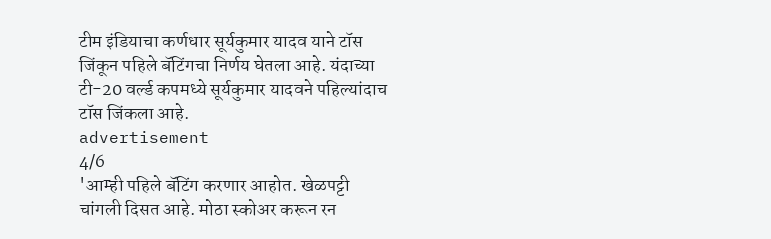टीम इंडियाचा कर्णधार सूर्यकुमार यादव याने टॉस जिंकून पहिले बॅटिंगचा निर्णय घेतला आहे. यंदाच्या टी-20 वर्ल्ड कपमध्ये सूर्यकुमार यादवने पहिल्यांदाच टॉस जिंकला आहे.
advertisement
4/6
'आम्ही पहिले बॅटिंग करणार आहोत. खेळपट्टी चांगली दिसत आहे. मोठा स्कोअर करून रन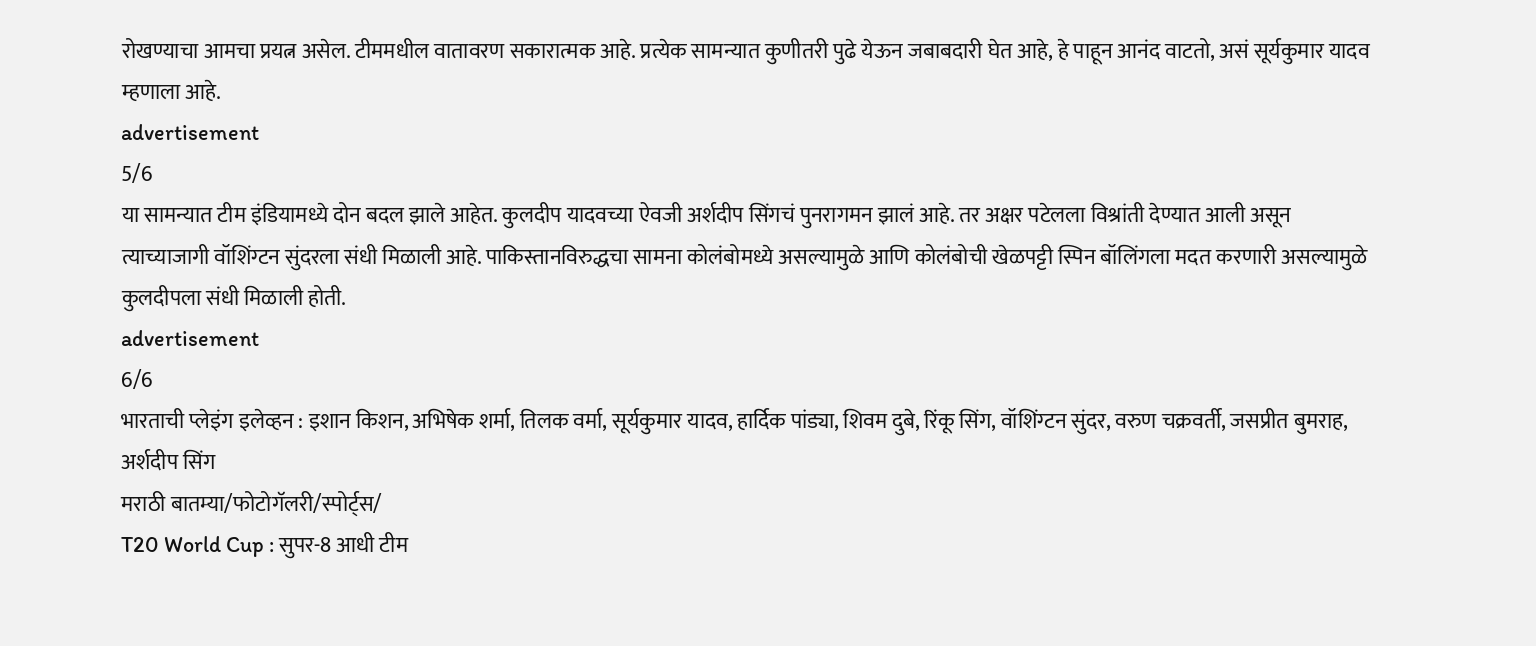रोखण्याचा आमचा प्रयत्न असेल. टीममधील वातावरण सकारात्मक आहे. प्रत्येक सामन्यात कुणीतरी पुढे येऊन जबाबदारी घेत आहे, हे पाहून आनंद वाटतो, असं सूर्यकुमार यादव म्हणाला आहे.
advertisement
5/6
या सामन्यात टीम इंडियामध्ये दोन बदल झाले आहेत. कुलदीप यादवच्या ऐवजी अर्शदीप सिंगचं पुनरागमन झालं आहे. तर अक्षर पटेलला विश्रांती देण्यात आली असून त्याच्याजागी वॉशिंग्टन सुंदरला संधी मिळाली आहे. पाकिस्तानविरुद्धचा सामना कोलंबोमध्ये असल्यामुळे आणि कोलंबोची खेळपट्टी स्पिन बॉलिंगला मदत करणारी असल्यामुळे कुलदीपला संधी मिळाली होती.
advertisement
6/6
भारताची प्लेइंग इलेव्हन : इशान किशन, अभिषेक शर्मा, तिलक वर्मा, सूर्यकुमार यादव, हार्दिक पांड्या, शिवम दुबे, रिंकू सिंग, वॉशिंग्टन सुंदर, वरुण चक्रवर्ती, जसप्रीत बुमराह, अर्शदीप सिंग
मराठी बातम्या/फोटोगॅलरी/स्पोर्ट्स/
T20 World Cup : सुपर-8 आधी टीम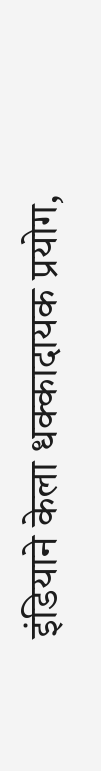इंडियाने केला धक्कादायक प्रयोग,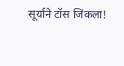सूर्याने टॉस जिंकला!